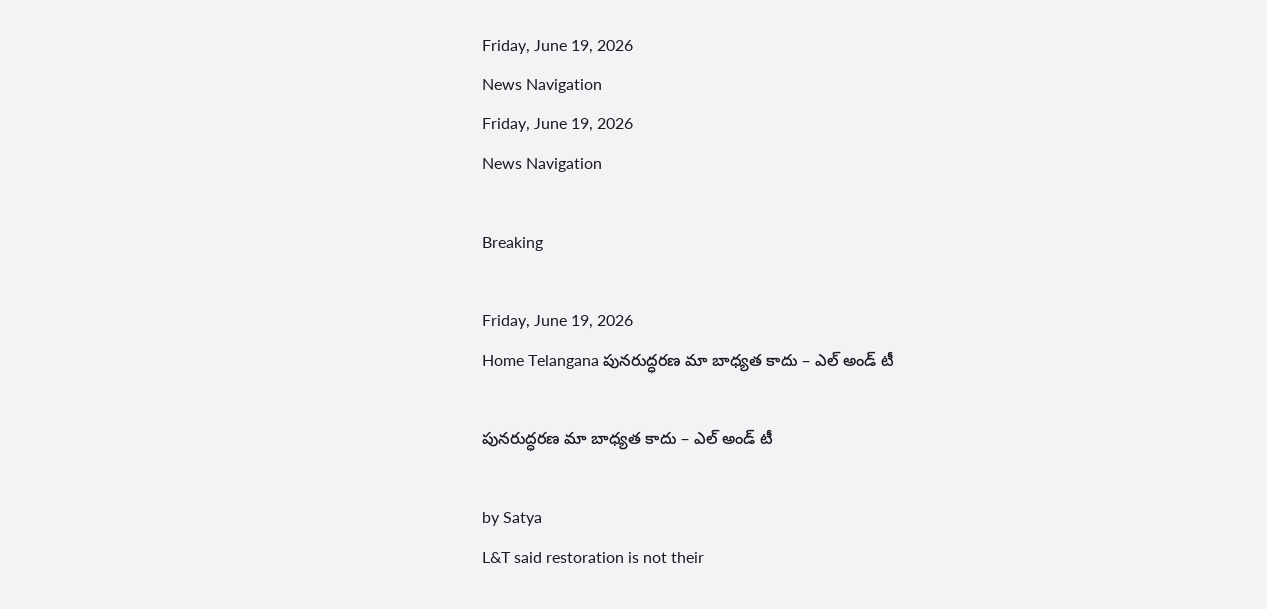Friday, June 19, 2026
News Navigation
Friday, June 19, 2026
News Navigation

Breaking

Friday, June 19, 2026
Home Telangana పునరుద్ధరణ మా బాధ్యత కాదు – ఎల్ అండ్ టీ

పునరుద్ధరణ మా బాధ్యత కాదు – ఎల్ అండ్ టీ

by Satya
L&T said restoration is not their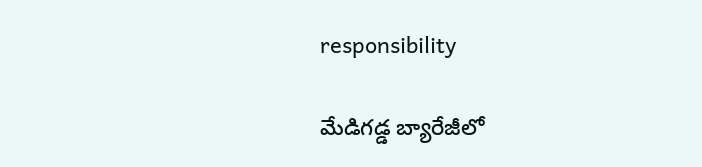responsibility

మేడిగడ్డ బ్యారేజీలో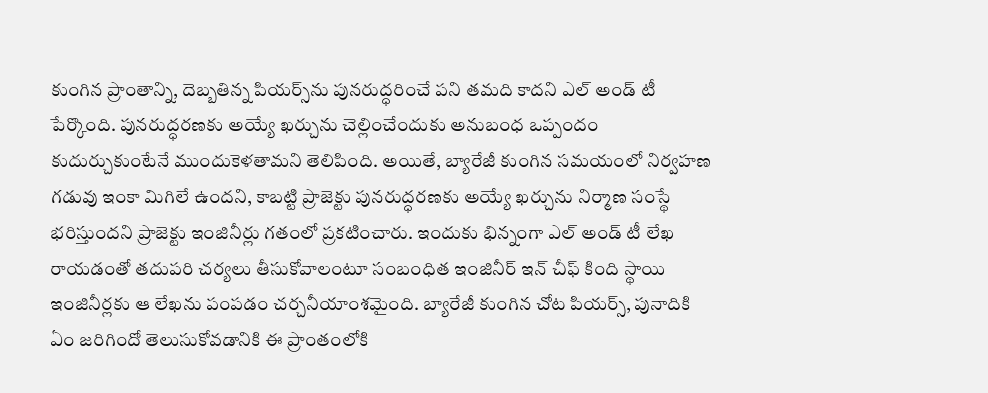కుంగిన ప్రాంతాన్ని, దెబ్బతిన్న పియర్స్‌ను పునరుద్ధరించే పని తమది కాదని ఎల్ అండ్ టీ పేర్కొంది. పునరుద్ధరణకు అయ్యే ఖర్చును చెల్లించేందుకు అనుబంధ ఒప్పందం కుదుర్చుకుంటేనే ముందుకెళతామని తెలిపింది. అయితే, బ్యారేజీ కుంగిన సమయంలో నిర్వహణ గడువు ఇంకా మిగిలే ఉందని, కాబట్టి ప్రాజెక్టు పునరుద్ధరణకు అయ్యే ఖర్చును నిర్మాణ సంస్థే భరిస్తుందని ప్రాజెక్టు ఇంజినీర్లు గతంలో ప్రకటించారు. ఇందుకు భిన్నంగా ఎల్ అండ్ టీ లేఖ రాయడంతో తదుపరి చర్యలు తీసుకోవాలంటూ సంబంధిత ఇంజినీర్ ఇన్ చీఫ్ కింది స్థాయి ఇంజినీర్లకు ఆ లేఖను పంపడం చర్చనీయాంశమైంది. బ్యారేజీ కుంగిన చోట పియర్స్, పునాదికి ఏం జరిగిందో తెలుసుకోవడానికి ఈ ప్రాంతంలోకి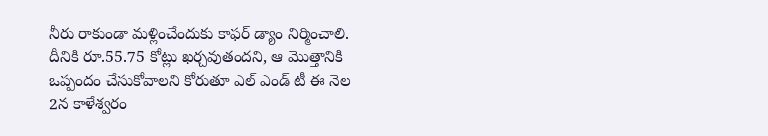నీరు రాకుండా మళ్లించేందుకు కాఫర్ డ్యాం నిర్మించాలి. దీనికి రూ.55.75 కోట్లు ఖర్చవుతందని, ఆ మొత్తానికి ఒప్పందం చేసుకోవాలని కోరుతూ ఎల్ ఎండ్ టీ ఈ నెల 2న కాళేశ్వరం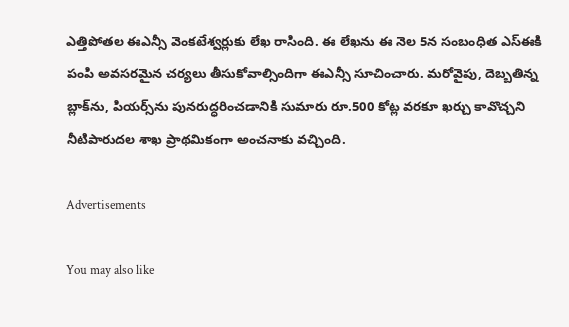ఎత్తిపోతల ఈఎన్సీ వెంకటేశ్వర్లుకు లేఖ రాసింది. ఈ లేఖను ఈ నెల 5న సంబంధిత ఎస్ఈకి పంపి అవసరమైన చర్యలు తీసుకోవాల్సిందిగా ఈఎన్సీ సూచించారు. మరోవైపు, దెబ్బతిన్న బ్లాక్‌ను, పియర్స్‌ను పునరుద్ధరించడానికి సుమారు రూ.500 కోట్ల వరకూ ఖర్చు కావొచ్చని నీటిపారుదల శాఖ ప్రాథమికంగా అంచనాకు వచ్చింది.

Advertisements

You may also like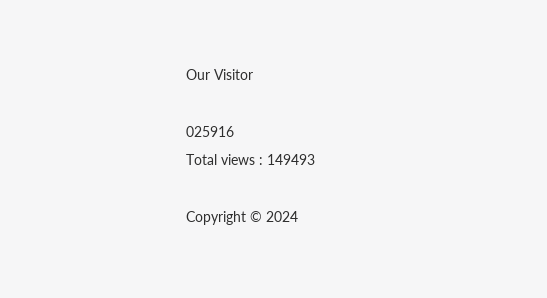Our Visitor

025916
Total views : 149493

Copyright © 2024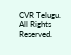CVR Telugu. All Rights Reserved.